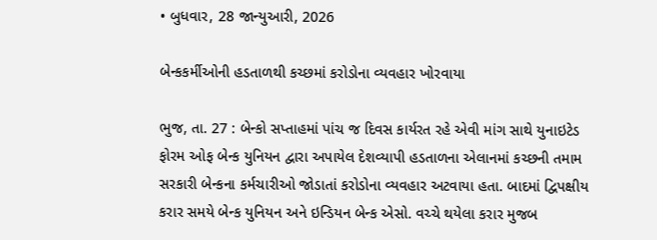• બુધવાર, 28 જાન્યુઆરી, 2026

બેન્કકર્મીઓની હડતાળથી કચ્છમાં કરોડોના વ્યવહાર ખોરવાયા

ભુજ, તા. 27 : બેન્કો સપ્તાહમાં પાંચ જ દિવસ કાર્યરત રહે એવી માંગ સાથે યુનાઇટેડ ફોરમ ઓફ બેન્ક યુનિયન દ્વારા અપાયેલ દેશવ્યાપી હડતાળના એલાનમાં કચ્છની તમામ સરકારી બેન્કના કર્મચારીઓ જોડાતાં કરોડોના વ્યવહાર અટવાયા હતા. બાદમાં દ્વિપક્ષીય કરાર સમયે બેન્ક યુનિયન અને ઇન્ડિયન બેન્ક એસો. વચ્ચે થયેલા કરાર મુજબ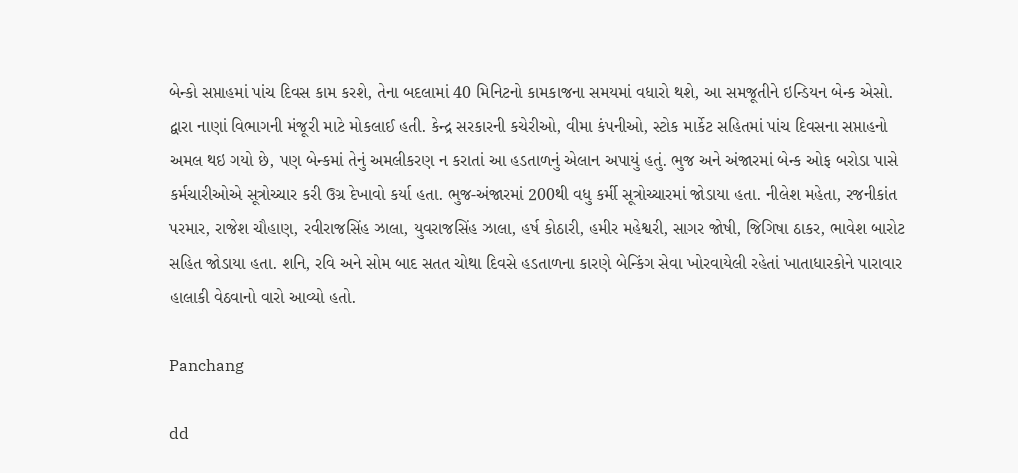બેન્કો સપ્તાહમાં પાંચ દિવસ કામ કરશે, તેના બદલામાં 40 મિનિટનો કામકાજના સમયમાં વધારો થશે, આ સમજૂતીને ઇન્ડિયન બેન્ક એસો. દ્વારા નાણાં વિભાગની મંજૂરી માટે મોકલાઈ હતી. કેન્દ્ર સરકારની કચેરીઓ, વીમા કંપનીઓ, સ્ટોક માર્કેટ સહિતમાં પાંચ દિવસના સપ્તાહનો અમલ થઇ ગયો છે, પણ બેન્કમાં તેનું અમલીકરણ ન કરાતાં આ હડતાળનું એલાન અપાયું હતું. ભુજ અને અંજારમાં બેન્ક ઓફ બરોડા પાસે કર્મચારીઓએ સૂત્રોચ્ચાર કરી ઉગ્ર દેખાવો કર્યા હતા. ભુજ-અંજારમાં 200થી વધુ કર્મી સૂત્રોચ્ચારમાં જોડાયા હતા. નીલેશ મહેતા, રજનીકાંત પરમાર, રાજેશ ચૌહાણ, રવીરાજસિંહ ઝાલા, યુવરાજસિંહ ઝાલા, હર્ષ કોઠારી, હમીર મહેશ્વરી, સાગર જોષી, જિગિષા ઠાકર, ભાવેશ બારોટ સહિત જોડાયા હતા. શનિ, રવિ અને સોમ બાદ સતત ચોથા દિવસે હડતાળના કારણે બેન્કિંગ સેવા ખોરવાયેલી રહેતાં ખાતાધારકોને પારાવાર હાલાકી વેઠવાનો વારો આવ્યો હતો.

Panchang

dd